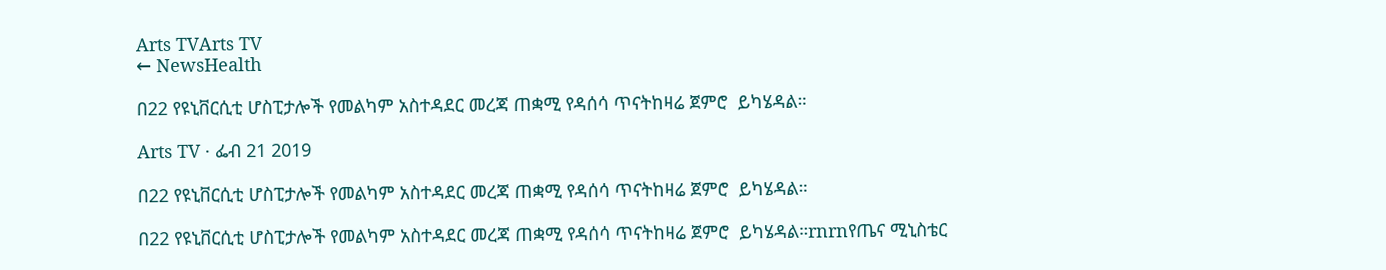Arts TVArts TV
← NewsHealth

በ22 የዩኒቨርሲቲ ሆስፒታሎች የመልካም አስተዳደር መረጃ ጠቋሚ የዳሰሳ ጥናትከዛሬ ጀምሮ  ይካሄዳል።

Arts TV · ፌብ 21 2019

በ22 የዩኒቨርሲቲ ሆስፒታሎች የመልካም አስተዳደር መረጃ ጠቋሚ የዳሰሳ ጥናትከዛሬ ጀምሮ  ይካሄዳል።

በ22 የዩኒቨርሲቲ ሆስፒታሎች የመልካም አስተዳደር መረጃ ጠቋሚ የዳሰሳ ጥናትከዛሬ ጀምሮ  ይካሄዳል።rnrnየጤና ሚኒስቴር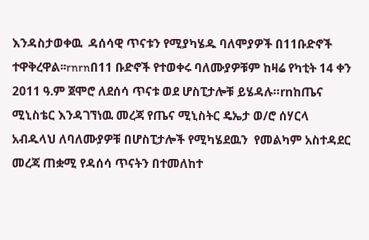እንዳስታወቀዉ  ዳሰሳዊ ጥናቱን የሚያካሄዱ ባለሞያዎች በ11ቡድኖች ተዋቅረዋል፡፡rnrnበ11 ቡድኖች የተወቀሩ ባለሙያዎቹም ከዛሬ የካቲት 14 ቀን 2011 ዓ.ም ጀሞሮ ለደሰሳ ጥናቱ ወደ ሆስፒታሎቹ ይሄዳሉ።rnከጤና ሚኒስቴር እንዳገኘነዉ መረጃ የጤና ሚኒስትር ዴኤታ ወ/ሮ ሰሃርላ አብዱላህ ለባለሙያዎቹ በሆስፒታሎች የሚካሄደዉን  የመልካም አስተዳደር መረጃ ጠቋሚ የዳሰሳ ጥናትን በተመለከተ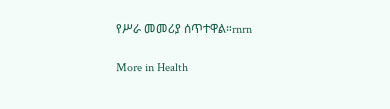የሥራ መመሪያ ሰጥተዋል።rnrn

More in Health